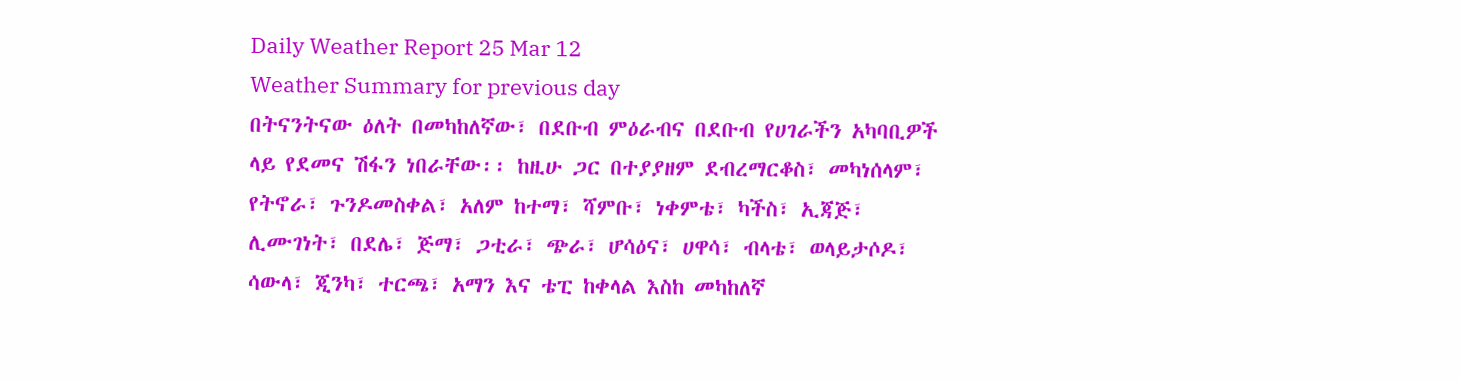Daily Weather Report 25 Mar 12
Weather Summary for previous day
በትናንትናው ዕለት በመካከለኛው፣ በደቡብ ምዕራብና በደቡብ የሀገራችን አካባቢዎች ላይ የደመና ሽፋን ነበራቸው፡፡ ከዚሁ ጋር በተያያዘም ደብረማርቆስ፣ መካነሰላም፣ የትኖራ፣ ጉንዶመስቀል፣ አለም ከተማ፣ ሻምቡ፣ ነቀምቴ፣ ካችስ፣ ኢጃጅ፣ ሊሙገነት፣ በደሌ፣ ጅማ፣ ጋቲራ፣ ጭራ፣ ሆሳዕና፣ ሀዋሳ፣ ብላቴ፣ ወላይታሶዶ፣ ሳውላ፣ ጂንካ፣ ተርጫ፣ አማን እና ቴፒ ከቀላል እስከ መካከለኛ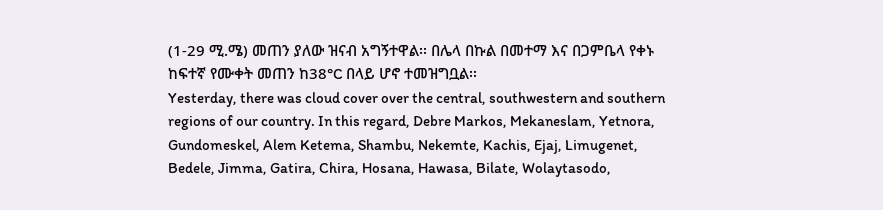(1-29 ሚ.ሜ) መጠን ያለው ዝናብ አግኝተዋል፡፡ በሌላ በኩል በመተማ እና በጋምቤላ የቀኑ ከፍተኛ የሙቀት መጠን ከ38°C በላይ ሆኖ ተመዝግቧል፡፡
Yesterday, there was cloud cover over the central, southwestern and southern regions of our country. In this regard, Debre Markos, Mekaneslam, Yetnora, Gundomeskel, Alem Ketema, Shambu, Nekemte, Kachis, Ejaj, Limugenet, Bedele, Jimma, Gatira, Chira, Hosana, Hawasa, Bilate, Wolaytasodo,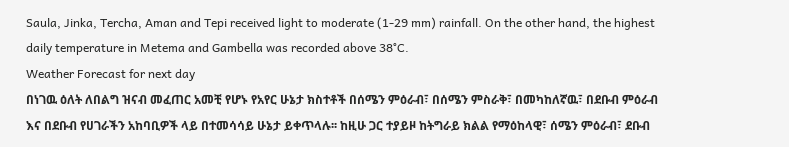Saula, Jinka, Tercha, Aman and Tepi received light to moderate (1-29 mm) rainfall. On the other hand, the highest daily temperature in Metema and Gambella was recorded above 38°C.
Weather Forecast for next day
በነገዉ ዕለት ለበልግ ዝናብ መፈጠር አመቺ የሆኑ የአየር ሁኔታ ክስተቶች በሰሜን ምዕራብ፣ በሰሜን ምስራቅ፣ በመካከለኛዉ፣ በደቡብ ምዕራብ እና በደቡብ የሀገራችን አከባቢዎች ላይ በተመሳሳይ ሁኔታ ይቀጥላሉ፡፡ ከዚሁ ጋር ተያይዞ ከትግራይ ክልል የማዕከላዊ፣ ሰሜን ምዕራብ፣ ደቡብ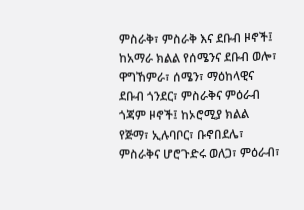ምስራቅ፣ ምስራቅ እና ደቡብ ዞኖች፤ ከአማራ ክልል የሰሜንና ደቡብ ወሎ፣ ዋግኸምራ፣ ሰሜን፣ ማዕከላዊና ደቡብ ጎንደር፣ ምስራቅና ምዕራብ ጎጃም ዞኖች፤ ከኦሮሚያ ክልል የጅማ፣ ኢሉባቦር፣ ቡኖበደሌ፣ ምስራቅና ሆሮጉድሩ ወለጋ፣ ምዕራብ፣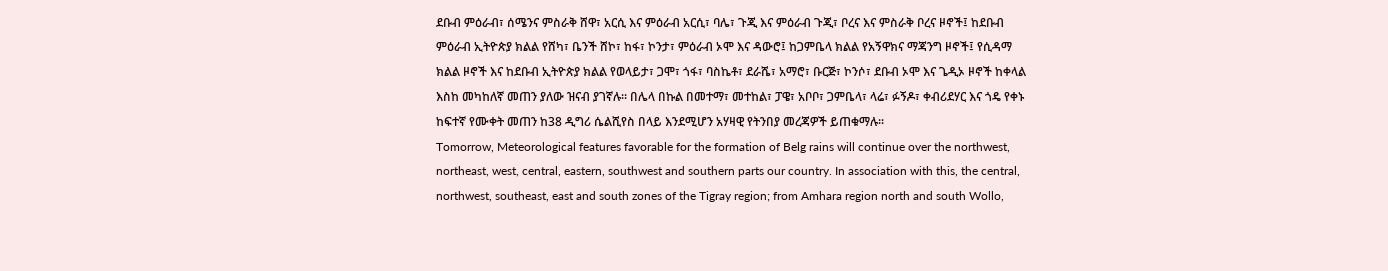ደቡብ ምዕራብ፣ ሰሜንና ምስራቅ ሸዋ፣ አርሲ እና ምዕራብ አርሲ፣ ባሌ፣ ጉጂ እና ምዕራብ ጉጂ፣ ቦረና እና ምስራቅ ቦረና ዞኖች፤ ከደቡብ ምዕራብ ኢትዮጵያ ክልል የሸካ፣ ቤንች ሸኮ፣ ከፋ፣ ኮንታ፣ ምዕራብ ኦሞ እና ዳውሮ፤ ከጋምቤላ ክልል የአኝዋክና ማጃንግ ዞኖች፤ የሲዳማ ክልል ዞኖች እና ከደቡብ ኢትዮጵያ ክልል የወላይታ፣ ጋሞ፣ ጎፋ፣ ባስኬቶ፣ ደራሼ፣ አማሮ፣ ቡርጅ፣ ኮንሶ፣ ደቡብ ኦሞ እና ጌዲኦ ዞኖች ከቀላል እስከ መካከለኛ መጠን ያለው ዝናብ ያገኛሉ፡፡ በሌላ በኩል በመተማ፣ መተከል፣ ፓዌ፣ አቦቦ፣ ጋምቤላ፣ ላሬ፣ ፉኝዶ፣ ቀብሪደሃር እና ጎዴ የቀኑ ከፍተኛ የሙቀት መጠን ከ38 ዲግሪ ሴልሺየስ በላይ እንደሚሆን አሃዛዊ የትንበያ መረጃዎች ይጠቁማሉ፡፡
Tomorrow, Meteorological features favorable for the formation of Belg rains will continue over the northwest, northeast, west, central, eastern, southwest and southern parts our country. In association with this, the central, northwest, southeast, east and south zones of the Tigray region; from Amhara region north and south Wollo,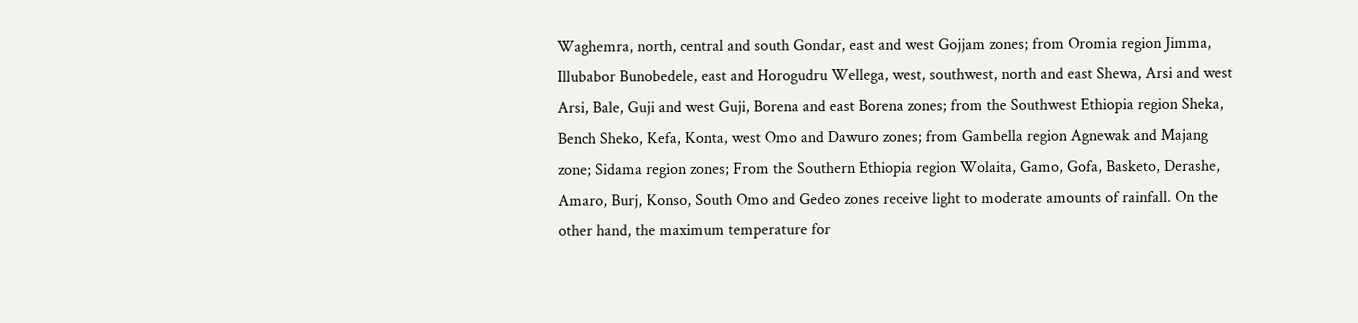Waghemra, north, central and south Gondar, east and west Gojjam zones; from Oromia region Jimma, Illubabor Bunobedele, east and Horogudru Wellega, west, southwest, north and east Shewa, Arsi and west Arsi, Bale, Guji and west Guji, Borena and east Borena zones; from the Southwest Ethiopia region Sheka, Bench Sheko, Kefa, Konta, west Omo and Dawuro zones; from Gambella region Agnewak and Majang zone; Sidama region zones; From the Southern Ethiopia region Wolaita, Gamo, Gofa, Basketo, Derashe, Amaro, Burj, Konso, South Omo and Gedeo zones receive light to moderate amounts of rainfall. On the other hand, the maximum temperature for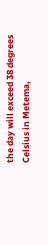the day will exceed 38 degrees Celsius in Metema,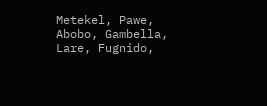Metekel, Pawe, Abobo, Gambella, Lare, Fugnido,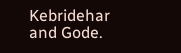Kebridehar and Gode.